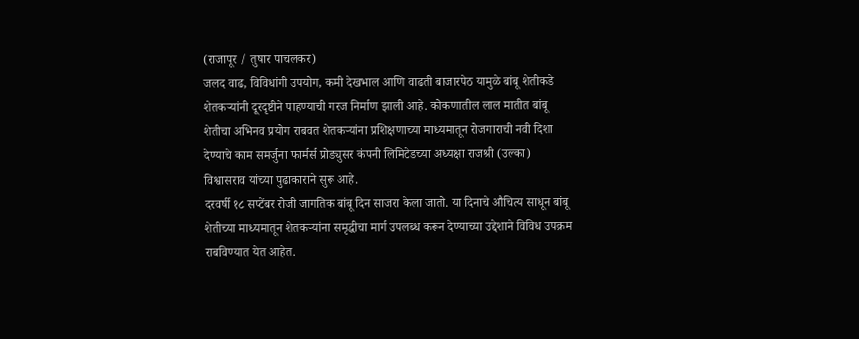(राजापूर / तुषार पाचलकर)
जलद वाढ, विविधांगी उपयोग, कमी देखभाल आणि वाढती बाजारपेठ यामुळे बांबू शेतीकडे शेतकऱ्यांनी दूरदृष्टीने पाहण्याची गरज निर्माण झाली आहे. कोकणातील लाल मातीत बांबू शेतीचा अभिनव प्रयोग राबवत शेतकऱ्यांना प्रशिक्षणाच्या माध्यमातून रोजगाराची नवी दिशा देण्याचे काम समर्जुना फार्मर्स प्रोड्युसर कंपनी लिमिटेडच्या अध्यक्षा राजश्री (उल्का) विश्वासराव यांच्या पुढाकाराने सुरू आहे.
दरवर्षी १८ सप्टेंबर रोजी जागतिक बांबू दिन साजरा केला जातो. या दिनाचे औचित्य साधून बांबू शेतीच्या माध्यमातून शेतकऱ्यांना समृद्धीचा मार्ग उपलब्ध करून देण्याच्या उद्देशाने विविध उपक्रम राबविण्यात येत आहेत.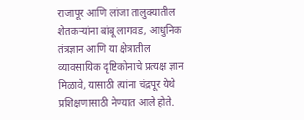राजापूर आणि लांजा तालुक्यातील शेतकऱ्यांना बांबू लागवड, आधुनिक तंत्रज्ञान आणि या क्षेत्रातील व्यावसायिक दृष्टिकोनाचे प्रत्यक्ष ज्ञान मिळावे, यासाठी त्यांना चंद्रपूर येथे प्रशिक्षणासाठी नेण्यात आले होते.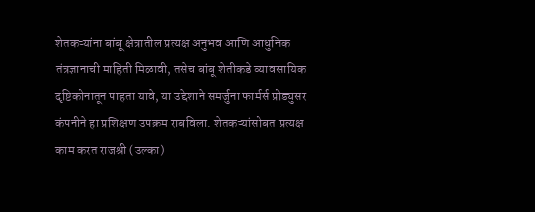शेतकऱ्यांना बांबू क्षेत्रातील प्रत्यक्ष अनुभव आणि आधुनिक तंत्रज्ञानाची माहिती मिळावी, तसेच बांबू शेतीकडे व्यावसायिक दृष्टिकोनातून पाहता यावे, या उद्देशाने समर्जुना फार्मर्स प्रोड्युसर कंपनीने हा प्रशिक्षण उपक्रम राबविला. शेतकऱ्यांसोबत प्रत्यक्ष काम करत राजश्री (उल्का)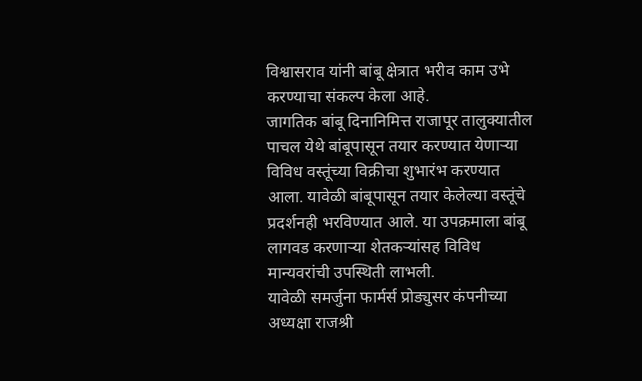विश्वासराव यांनी बांबू क्षेत्रात भरीव काम उभे करण्याचा संकल्प केला आहे.
जागतिक बांबू दिनानिमित्त राजापूर तालुक्यातील पाचल येथे बांबूपासून तयार करण्यात येणाऱ्या विविध वस्तूंच्या विक्रीचा शुभारंभ करण्यात आला. यावेळी बांबूपासून तयार केलेल्या वस्तूंचे प्रदर्शनही भरविण्यात आले. या उपक्रमाला बांबू लागवड करणाऱ्या शेतकऱ्यांसह विविध मान्यवरांची उपस्थिती लाभली.
यावेळी समर्जुना फार्मर्स प्रोड्युसर कंपनीच्या अध्यक्षा राजश्री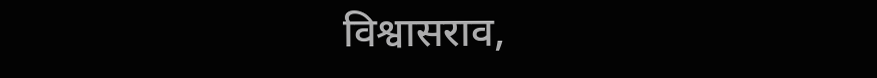विश्वासराव,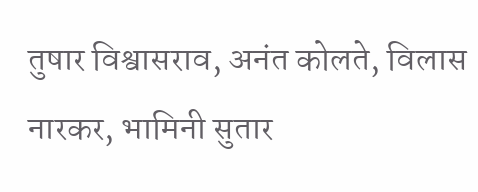तुषार विश्वासराव, अनंत कोलते, विलास नारकर, भामिनी सुतार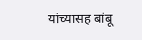यांच्यासह बांबू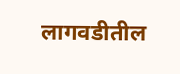लागवडीतील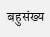बहुसंख्य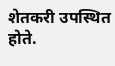शेतकरी उपस्थित होते.